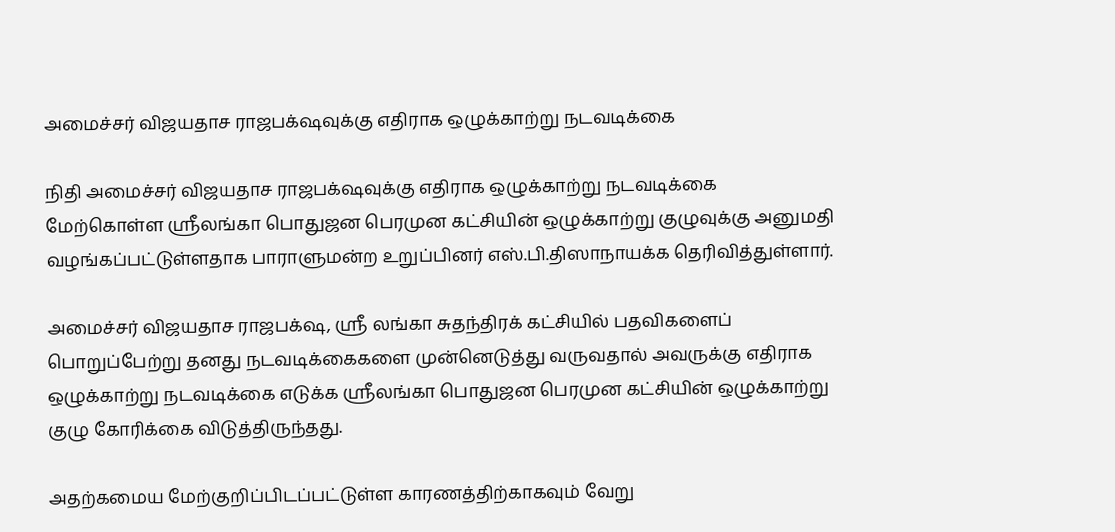அமைச்சர் விஜயதாச ராஜபக்‌ஷவுக்கு எதிராக ஒழுக்காற்று நடவடிக்கை

நிதி அமைச்சர் விஜயதாச ராஜபக்‌ஷவுக்கு எதிராக ஒழுக்காற்று நடவடிக்கை மேற்கொள்ள ஸ்ரீலங்கா பொதுஜன பெரமுன கட்சியின் ஒழுக்காற்று குழுவுக்கு அனுமதி வழங்கப்பட்டுள்ளதாக பாராளுமன்ற உறுப்பினர் எஸ்.பி.திஸாநாயக்க தெரிவித்துள்ளார்.

அமைச்சர் விஜயதாச ராஜபக்‌ஷ, ஶ்ரீ லங்கா சுதந்திரக் கட்சியில் பதவிகளைப் பொறுப்பேற்று தனது நடவடிக்கைகளை முன்னெடுத்து வருவதால் அவருக்கு எதிராக ஒழுக்காற்று நடவடிக்கை எடுக்க ஸ்ரீலங்கா பொதுஜன பெரமுன கட்சியின் ஒழுக்காற்று குழு கோரிக்கை விடுத்திருந்தது.

அதற்கமைய மேற்குறிப்பிடப்பட்டுள்ள காரணத்திற்காகவும் வேறு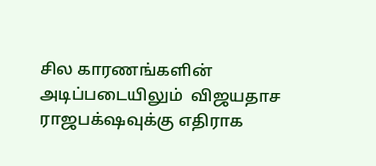சில காரணங்களின் அடிப்படையிலும்  விஜயதாச ராஜபக்‌ஷவுக்கு எதிராக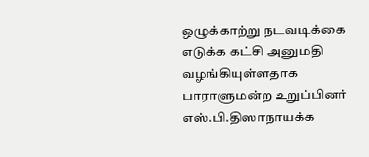ஒழுக்காற்று நடவடிக்கை எடுக்க கட்சி அனுமதி வழங்கியுள்ளதாக பாராளுமன்ற உறுப்பினர் எஸ்.பி.திஸாநாயக்க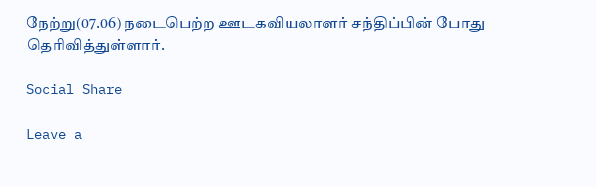நேற்று(07.06) நடைபெற்ற ஊடகவியலாளர் சந்திப்பின் போது தெரிவித்துள்ளார்.

Social Share

Leave a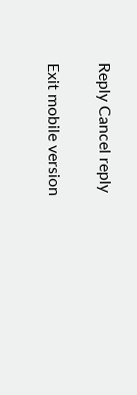Reply Cancel reply

Exit mobile version